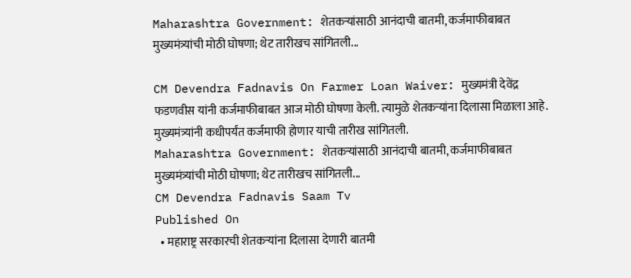Maharashtra Government: शेतकऱ्यांसाठी आनंदाची बातमी, कर्जमाफीबाबत मुख्यमंत्र्यांची मोठी घोषणा; थेट तारीखच सांगितली...

CM Devendra Fadnavis On Farmer Loan Waiver: मुख्यमंत्री देवेंद्र फडणवीस यांनी कर्जमाफीबाबत आज मोठी घोषणा केली. त्यामुळे शेतकऱ्यांना दिलासा मिळाला आहे. मुख्यमंत्र्यांनी कधीपर्यंत कर्जमाफी होणार याची तारीख सांगितली.
Maharashtra Government: शेतकऱ्यांसाठी आनंदाची बातमी, कर्जमाफीबाबत मुख्यमंत्र्यांची मोठी घोषणा; थेट तारीखच सांगितली...
CM Devendra Fadnavis Saam Tv
Published On
  • महाराष्ट्र सरकारची शेतकऱ्यांना दिलासा देणारी बातमी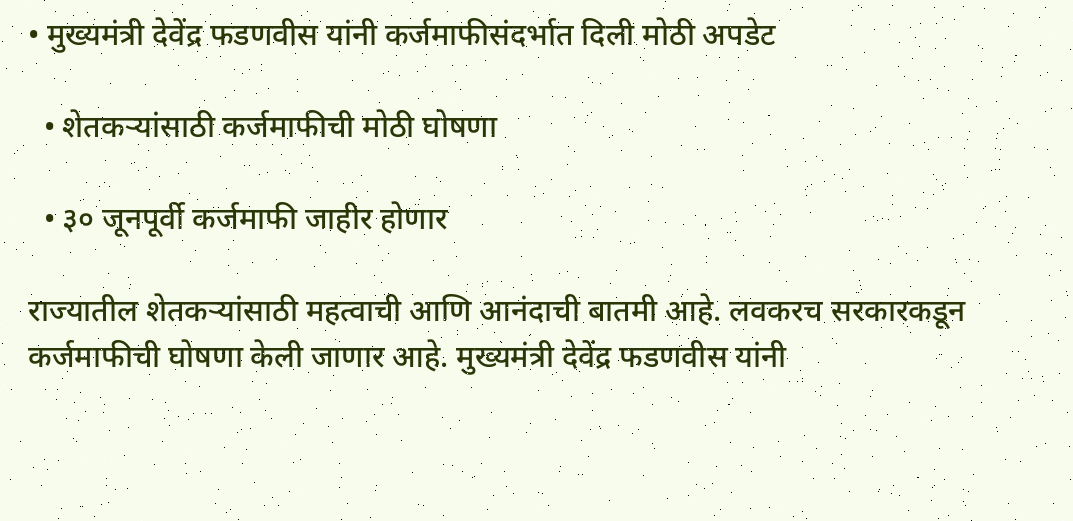• मुख्यमंत्री देवेंद्र फडणवीस यांनी कर्जमाफीसंदर्भात दिली मोठी अपडेट

  • शेतकऱ्यांसाठी कर्जमाफीची मोठी घोषणा

  • ३० जूनपूर्वी कर्जमाफी जाहीर होणार

राज्यातील शेतकऱ्यांसाठी महत्वाची आणि आनंदाची बातमी आहे. लवकरच सरकारकडून कर्जमाफीची घोषणा केली जाणार आहे. मुख्यमंत्री देवेंद्र फडणवीस यांनी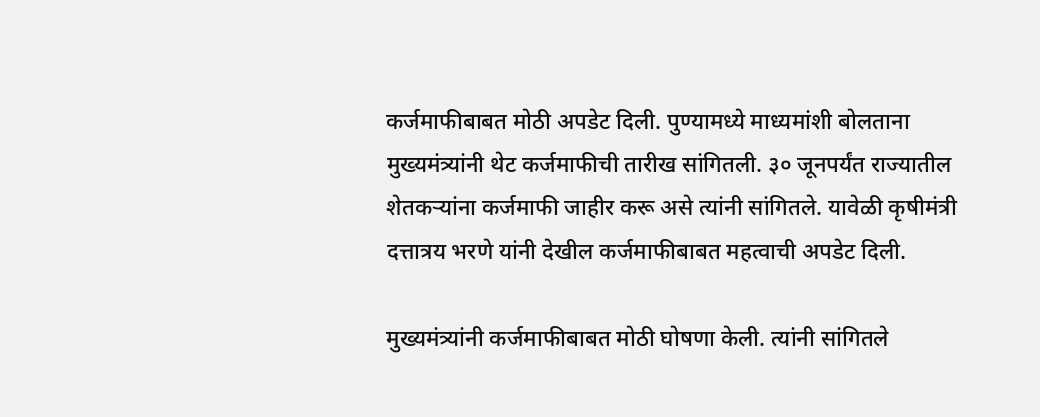कर्जमाफीबाबत मोठी अपडेट दिली. पुण्यामध्ये माध्यमांशी बोलताना मुख्यमंत्र्यांनी थेट कर्जमाफीची तारीख सांगितली. ३० जूनपर्यंत राज्यातील शेतकऱ्यांना कर्जमाफी जाहीर करू असे त्यांनी सांगितले. यावेळी कृषीमंत्री दत्तात्रय भरणे यांनी देखील कर्जमाफीबाबत महत्वाची अपडेट दिली.

मुख्यमंत्र्यांनी कर्जमाफीबाबत मोठी घोषणा केली. त्यांनी सांगितले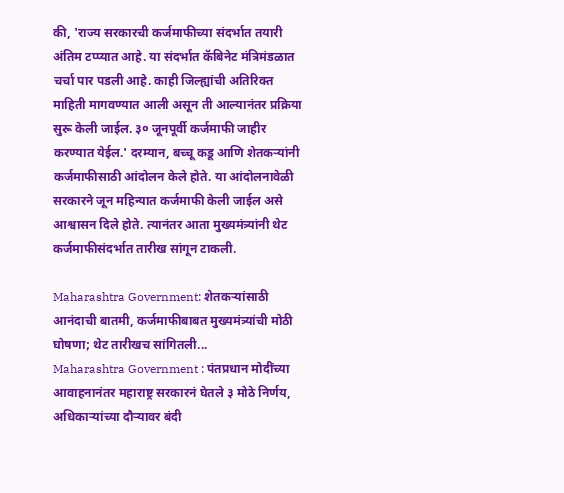की, 'राज्य सरकारची कर्जमाफीच्या संदर्भात तयारी अंतिम टप्प्यात आहे. या संदर्भात कॅबिनेट मंत्रिमंडळात चर्चा पार पडली आहे. काही जिल्ह्यांची अतिरिक्त माहिती मागवण्यात आली असून ती आल्यानंतर प्रक्रिया सुरू केली जाईल. ३० जूनपूर्वी कर्जमाफी जाहीर करण्यात येईल.' दरम्यान, बच्चू कडू आणि शेतकऱ्यांनी कर्जमाफीसाठी आंदोलन केले होते. या आंदोलनावेळी सरकारने जून महिन्यात कर्जमाफी केली जाईल असे आश्वासन दिले होते. त्यानंतर आता मुख्यमंत्र्यांनी थेट कर्जमाफीसंदर्भात तारीख सांगून टाकली.

Maharashtra Government: शेतकऱ्यांसाठी आनंदाची बातमी, कर्जमाफीबाबत मुख्यमंत्र्यांची मोठी घोषणा; थेट तारीखच सांगितली...
Maharashtra Government : पंतप्रधान मोदींच्या आवाहनानंतर महाराष्ट्र सरकारनं घेतले ३ मोठे निर्णय, अधिकार्‍यांच्या दौऱ्यावर बंदी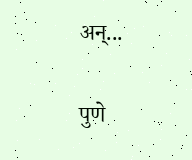अन्...

पुणे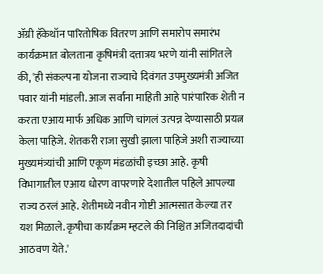ॲग्री हॅकेथॉन पारितोषिक वितरण आणि समारोप समारंभ कार्यक्रमात बोलताना कृषिमंत्री दत्तात्रय भरणे यांनी सांगितले की, 'ही संकल्पना योजना राज्याचे दिवंगत उपमुख्यमंत्री अजित पवार यांनी मांडली. आज सर्वांना माहिती आहे पारंपारिक शेती न करता एआय मार्फ अधिक आणि चांगलं उत्पन्न देण्यासाठी प्रयत्न केला पाहिजे. शेतकरी राजा सुखी झाला पाहिजे अशी राज्याच्या मुख्यमंत्र्यांची आणि एकूण मंडळांची इच्छा आहे. कृषी विभागातील एआय धोरण वापरणारे देशातील पहिले आपल्या राज्य ठरलं आहे. शेतीमध्ये नवीन गोष्टी आत्मसात केल्या तर यश मिळाले. कृषीचा कार्यक्रम म्हटले की निश्चित अजितदादांची आठवण येते.'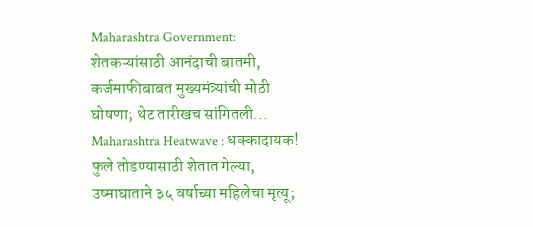Maharashtra Government: शेतकऱ्यांसाठी आनंदाची बातमी, कर्जमाफीबाबत मुख्यमंत्र्यांची मोठी घोषणा; थेट तारीखच सांगितली...
Maharashtra Heatwave : धक्कादायक! फुले तोडण्यासाठी शेतात गेल्या, उष्माघाताने ३५ वर्षाच्या महिलेचा मृत्यू;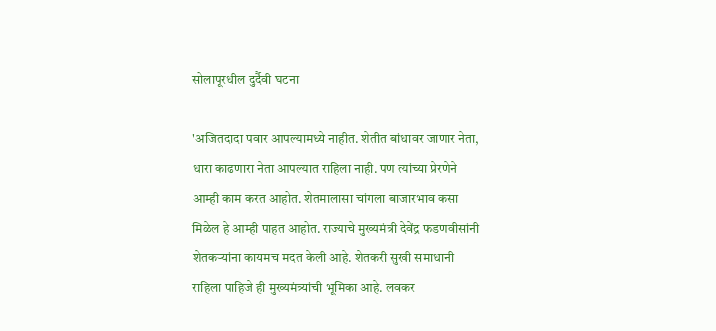सोलापूरधील दुर्दैवी घटना

'अजितदादा पवार आपल्यामध्ये नाहीत. शेतीत बांधावर जाणार नेता, धारा काढणारा नेता आपल्यात राहिला नाही. पण त्यांच्या प्रेरणेने आम्ही काम करत आहोत. शेतमालासा चांगला बाजारभाव कसा मिळेल हे आम्ही पाहत आहोत. राज्याचे मुख्यमंत्री देवेंद्र फडणवीसांनी शेतकऱ्यांना कायमच मदत केली आहे. शेतकरी सुखी समाधानी राहिला पाहिजे ही मुख्यमंत्र्यांची भूमिका आहे. लवकर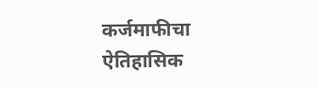कर्जमाफीचा ऐतिहासिक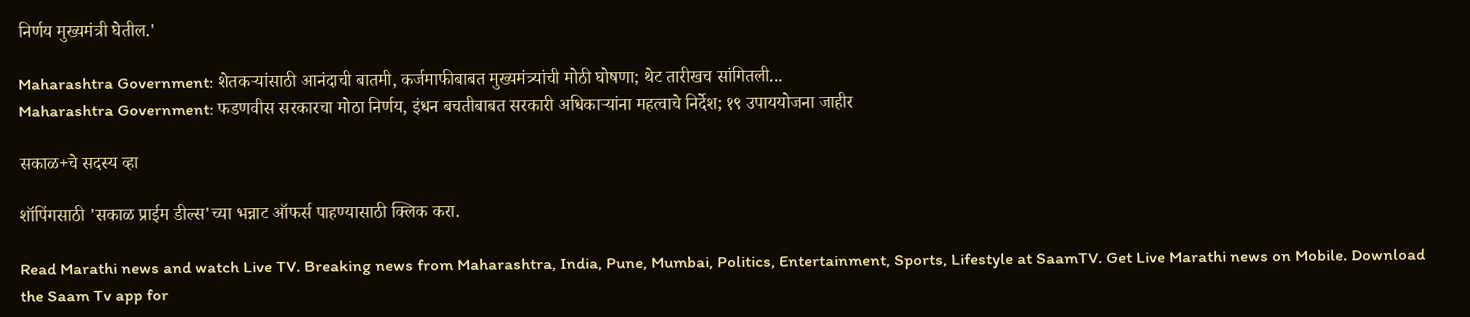निर्णय मुख्यमंत्री घेतील.'

Maharashtra Government: शेतकऱ्यांसाठी आनंदाची बातमी, कर्जमाफीबाबत मुख्यमंत्र्यांची मोठी घोषणा; थेट तारीखच सांगितली...
Maharashtra Government: फडणवीस सरकारचा मोठा निर्णय, इंधन बचतीबाबत सरकारी अधिकाऱ्यांना महत्वाचे निर्देश; १९ उपाययोजना जाहीर

सकाळ+चे सदस्य व्हा

शॉपिंगसाठी 'सकाळ प्राईम डील्स'च्या भन्नाट ऑफर्स पाहण्यासाठी क्लिक करा.

Read Marathi news and watch Live TV. Breaking news from Maharashtra, India, Pune, Mumbai, Politics, Entertainment, Sports, Lifestyle at SaamTV. Get Live Marathi news on Mobile. Download the Saam Tv app for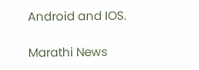Android and IOS.

Marathi News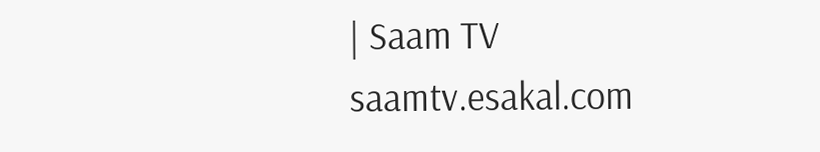| Saam TV
saamtv.esakal.com